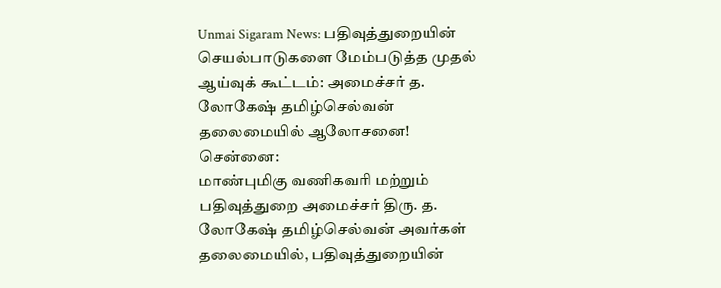Unmai Sigaram News: பதிவுத்துறையின் செயல்பாடுகளை மேம்படுத்த முதல் ஆய்வுக் கூட்டம்: அமைச்சர் த. லோகேஷ் தமிழ்செல்வன் தலைமையில் ஆலோசனை!
சென்னை:
மாண்புமிகு வணிகவரி மற்றும் பதிவுத்துறை அமைச்சர் திரு. த. லோகேஷ் தமிழ்செல்வன் அவர்கள் தலைமையில், பதிவுத்துறையின்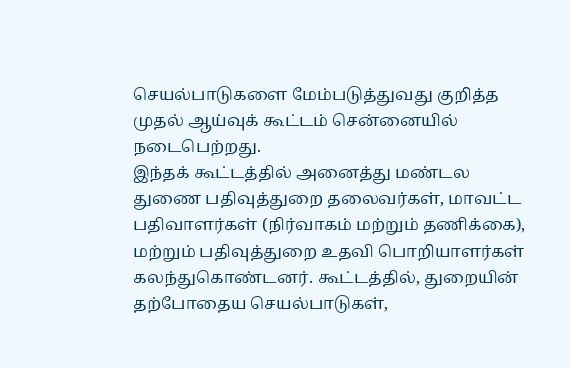செயல்பாடுகளை மேம்படுத்துவது குறித்த முதல் ஆய்வுக் கூட்டம் சென்னையில் நடைபெற்றது.
இந்தக் கூட்டத்தில் அனைத்து மண்டல துணை பதிவுத்துறை தலைவர்கள், மாவட்ட பதிவாளர்கள் (நிர்வாகம் மற்றும் தணிக்கை), மற்றும் பதிவுத்துறை உதவி பொறியாளர்கள் கலந்துகொண்டனர். கூட்டத்தில், துறையின் தற்போதைய செயல்பாடுகள்,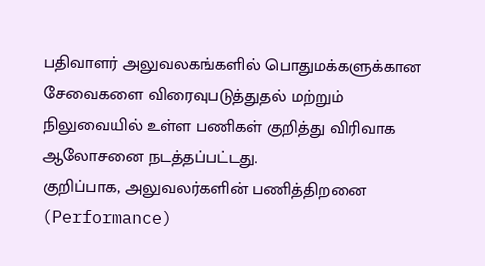பதிவாளர் அலுவலகங்களில் பொதுமக்களுக்கான சேவைகளை விரைவுபடுத்துதல் மற்றும் நிலுவையில் உள்ள பணிகள் குறித்து விரிவாக ஆலோசனை நடத்தப்பட்டது.
குறிப்பாக, அலுவலர்களின் பணித்திறனை (Performance)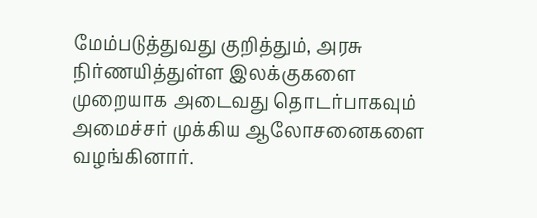மேம்படுத்துவது குறித்தும், அரசு நிர்ணயித்துள்ள இலக்குகளை முறையாக அடைவது தொடர்பாகவும் அமைச்சர் முக்கிய ஆலோசனைகளை வழங்கினார்.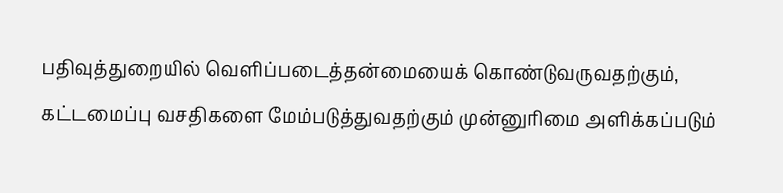பதிவுத்துறையில் வெளிப்படைத்தன்மையைக் கொண்டுவருவதற்கும், கட்டமைப்பு வசதிகளை மேம்படுத்துவதற்கும் முன்னுரிமை அளிக்கப்படும்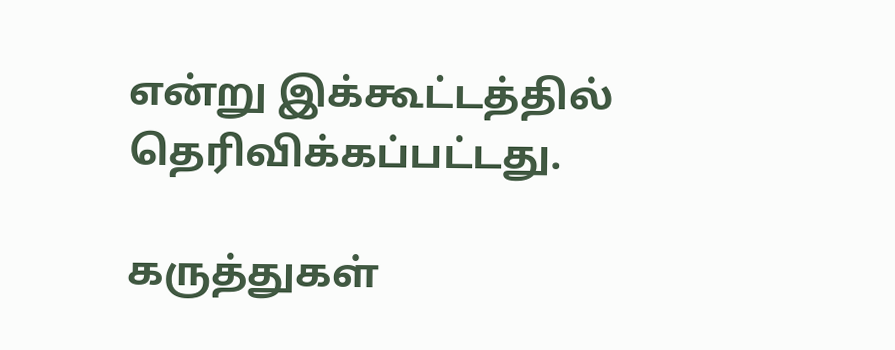என்று இக்கூட்டத்தில் தெரிவிக்கப்பட்டது.

கருத்துகள்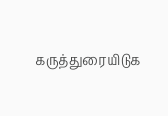கருத்துரையிடுக